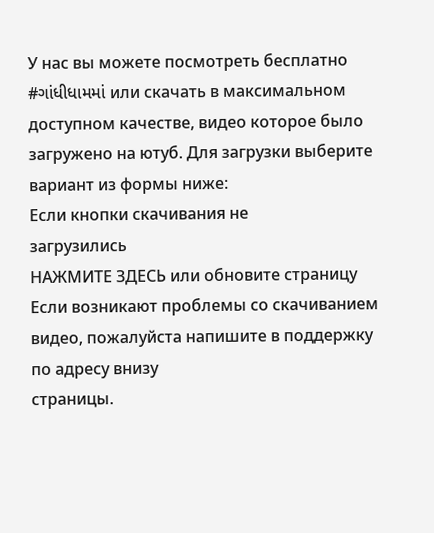У нас вы можете посмотреть бесплатно #ગાંધીધામમાં или скачать в максимальном доступном качестве, видео которое было загружено на ютуб. Для загрузки выберите вариант из формы ниже:
Если кнопки скачивания не
загрузились
НАЖМИТЕ ЗДЕСЬ или обновите страницу
Если возникают проблемы со скачиванием видео, пожалуйста напишите в поддержку по адресу внизу
страницы.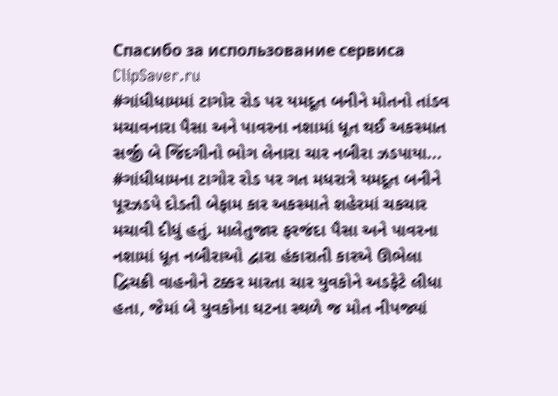Спасибо за использование сервиса ClipSaver.ru
#ગાંધીધામમાં ટાગોર રોડ પર યમદૂત બનીને મોતનો તાંડવ મચાવનારા પૈસા અને પાવરના નશામાં ધૂત થઈ અકસ્માત સર્જી બે જિંદગીનો ભોગ લેનારા ચાર નબીરા ઝડપાયા... #ગાંધીધામના ટાગોર રોડ પર ગત મધરાત્રે યમદૂત બનીને પૂરઝડપે દોડતી બેફામ કાર અકસ્માતે શહેરમાં ચકચાર મચાવી દીધું હતું. માલેતુજાર ફરજંદા પૈસા અને પાવરના નશામાં ધૂત નબીરાઓ દ્વારા હંકારાતી કારએ ઊભેલા દ્વિચક્રી વાહનોને ટક્કર મારતા ચાર યુવકોને અડફેટે લીધા હતા, જેમાં બે યુવકોના ઘટના સ્થળે જ મોત નીપજ્યાં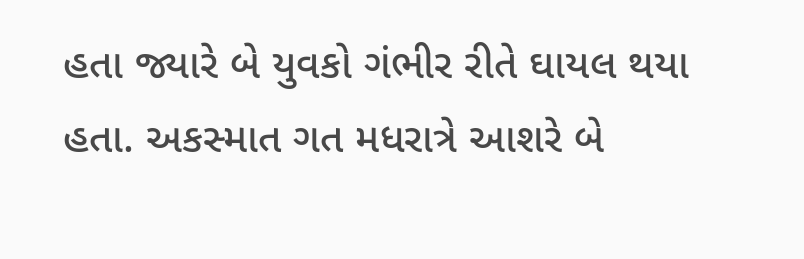હતા જ્યારે બે યુવકો ગંભીર રીતે ઘાયલ થયા હતા. અકસ્માત ગત મધરાત્રે આશરે બે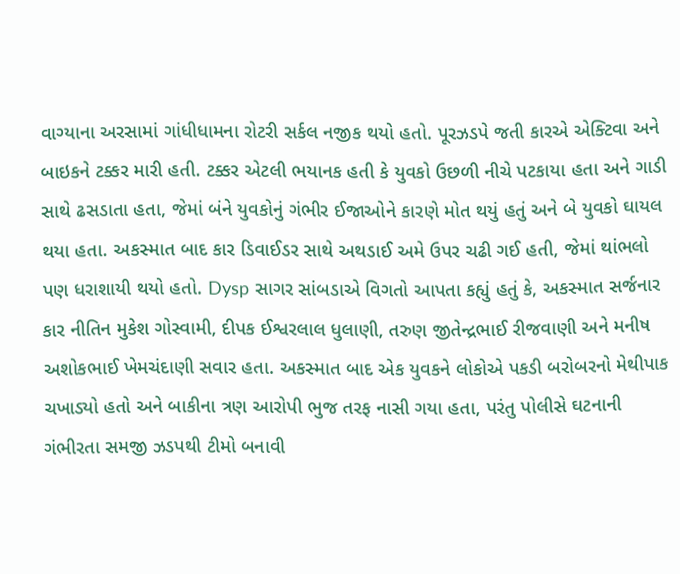વાગ્યાના અરસામાં ગાંધીધામના રોટરી સર્કલ નજીક થયો હતો. પૂરઝડપે જતી કારએ એક્ટિવા અને બાઇકને ટક્કર મારી હતી. ટક્કર એટલી ભયાનક હતી કે યુવકો ઉછળી નીચે પટકાયા હતા અને ગાડી સાથે ઢસડાતા હતા, જેમાં બંને યુવકોનું ગંભીર ઈજાઓને કારણે મોત થયું હતું અને બે યુવકો ઘાયલ થયા હતા. અકસ્માત બાદ કાર ડિવાઈડર સાથે અથડાઈ અમે ઉપર ચઢી ગઈ હતી, જેમાં થાંભલો પણ ધરાશાયી થયો હતો. Dysp સાગર સાંબડાએ વિગતો આપતા કહ્યું હતું કે, અકસ્માત સર્જનાર કાર નીતિન મુકેશ ગોસ્વામી, દીપક ઈશ્વરલાલ ધુલાણી, તરુણ જીતેન્દ્રભાઈ રીજવાણી અને મનીષ અશોકભાઈ ખેમચંદાણી સવાર હતા. અકસ્માત બાદ એક યુવકને લોકોએ પકડી બરોબરનો મેથીપાક ચખાડ્યો હતો અને બાકીના ત્રણ આરોપી ભુજ તરફ નાસી ગયા હતા, પરંતુ પોલીસે ઘટનાની ગંભીરતા સમજી ઝડપથી ટીમો બનાવી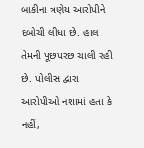બાકીના ત્રણેય આરોપીને દબોચી લીધા છે. હાલ તેમની પૂછપરછ ચાલી રહી છે. પોલીસ દ્વારા આરોપીઓ નશામાં હતા કે નહીં,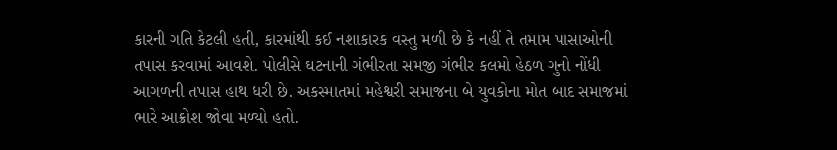કારની ગતિ કેટલી હતી, કારમાંથી કઈ નશાકારક વસ્તુ મળી છે કે નહીં તે તમામ પાસાઓની તપાસ કરવામાં આવશે. પોલીસે ઘટનાની ગંભીરતા સમજી ગંભીર કલમો હેઠળ ગુનો નોંધી આગળની તપાસ હાથ ધરી છે. અકસ્માતમાં મહેશ્વરી સમાજના બે યુવકોના મોત બાદ સમાજમાં ભારે આક્રોશ જોવા મળ્યો હતો.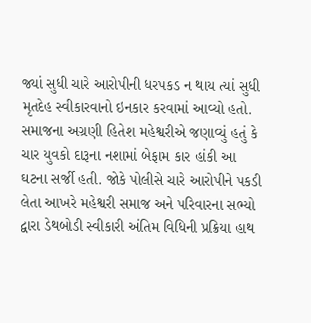જ્યાં સુધી ચારે આરોપીની ધરપકડ ન થાય ત્યાં સુધી મૃતદેહ સ્વીકારવાનો ઇનકાર કરવામાં આવ્યો હતો. સમાજના અગ્રણી હિતેશ મહેશ્વરીએ જણાવ્યું હતું કે ચાર યુવકો દારૂના નશામાં બેફામ કાર હાંકી આ ઘટના સર્જી હતી. જોકે પોલીસે ચારે આરોપીને પકડી લેતા આખરે મહેશ્વરી સમાજ અને પરિવારના સભ્યો દ્વારા ડેથબોડી સ્વીકારી અંતિમ વિધિની પ્રક્રિયા હાથ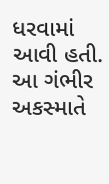ધરવામાં આવી હતી. આ ગંભીર અકસ્માતે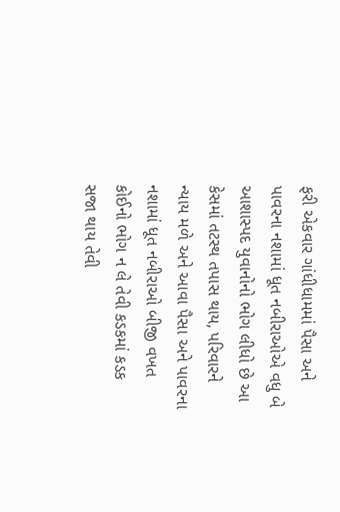ફરી એકવાર ગાંધીધામમાં પૈસા અને પાવરના નશામાં ધૂત નબીરાઓએ વધુ બે આશાસ્પદ યુવાનોનો ભોગ લીધો છે આ કેસમાં તટસ્થ તપાસ થાય, પરિવારને ન્યાય મળે અને આવા પૈસા અને પાવરના નશામાં ધૂત નબીરાઓ બીજી વખત કોઈનો ભોગ ન લે તેવી કડકમાં કડક સજા થાય તેવી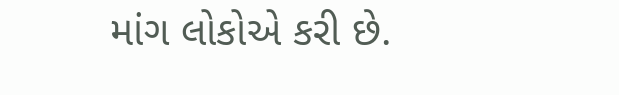માંગ લોકોએ કરી છે.